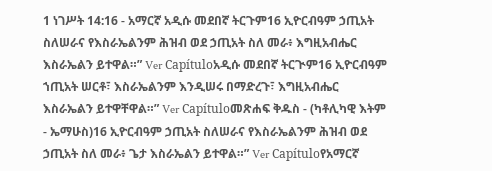1 ነገሥት 14:16 - አማርኛ አዲሱ መደበኛ ትርጉም16 ኢዮርብዓም ኃጢአት ስለሠራና የእስራኤልንም ሕዝብ ወደ ኃጢአት ስለ መራ፥ እግዚአብሔር እስራኤልን ይተዋል።” Ver Capítuloአዲሱ መደበኛ ትርጒም16 ኢዮርብዓም ኀጢአት ሠርቶ፣ እስራኤልንም እንዲሠሩ በማድረጉ፣ እግዚአብሔር እስራኤልን ይተዋቸዋል።” Ver Capítuloመጽሐፍ ቅዱስ - (ካቶሊካዊ እትም - ኤማሁስ)16 ኢዮርብዓም ኃጢአት ስለሠራና የእስራኤልንም ሕዝብ ወደ ኃጢአት ስለ መራ፥ ጌታ እስራኤልን ይተዋል።” Ver Capítuloየአማርኛ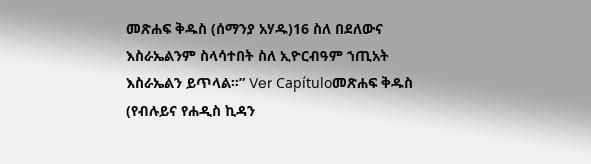መጽሐፍ ቅዱስ (ሰማንያ አሃዱ)16 ስለ በደለውና እስራኤልንም ስላሳተበት ስለ ኢዮርብዓም ኀጢአት እስራኤልን ይጥላል።” Ver Capítuloመጽሐፍ ቅዱስ (የብሉይና የሐዲስ ኪዳን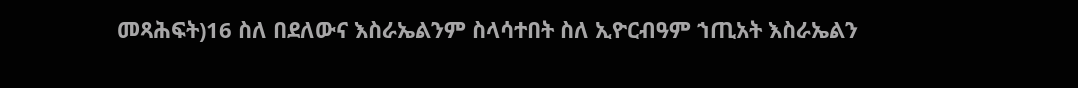መጻሕፍት)16 ስለ በደለውና እስራኤልንም ስላሳተበት ስለ ኢዮርብዓም ኀጢአት እስራኤልን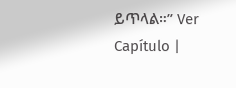ይጥላል።” Ver Capítulo |